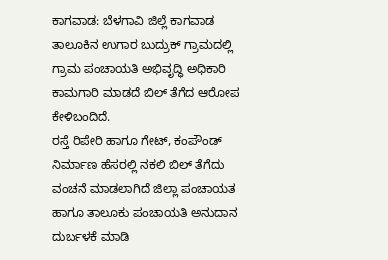ಕಾಗವಾಡ: ಬೆಳಗಾವಿ ಜಿಲ್ಲೆ ಕಾಗವಾಡ ತಾಲೂಕಿನ ಉಗಾರ ಬುದ್ರುಕ್ ಗ್ರಾಮದಲ್ಲಿ ಗ್ರಾಮ ಪಂಚಾಯತಿ ಅಭಿವೃದ್ಧಿ ಅಧಿಕಾರಿ ಕಾಮಗಾರಿ ಮಾಡದೆ ಬಿಲ್ ತೆಗೆದ ಆರೋಪ ಕೇಳಿಬಂದಿದೆ.
ರಸ್ತೆ ರಿಪೇರಿ ಹಾಗೂ ಗೇಟ್, ಕಂಪೌಂಡ್ ನಿರ್ಮಾಣ ಹೆಸರಲ್ಲಿ ನಕಲಿ ಬಿಲ್ ತೆಗೆದು ವಂಚನೆ ಮಾಡಲಾಗಿದೆ ಜಿಲ್ಲಾ ಪಂಚಾಯತ ಹಾಗೂ ತಾಲೂಕು ಪಂಚಾಯತಿ ಅನುದಾನ ದುರ್ಬಳಕೆ ಮಾಡಿ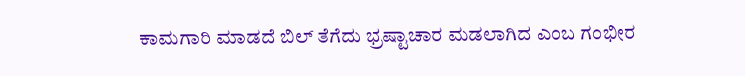ಕಾಮಗಾರಿ ಮಾಡದೆ ಬಿಲ್ ತೆಗೆದು ಭ್ರಷ್ಟಾಚಾರ ಮಡಲಾಗಿದ ಎಂಬ ಗಂಭೀರ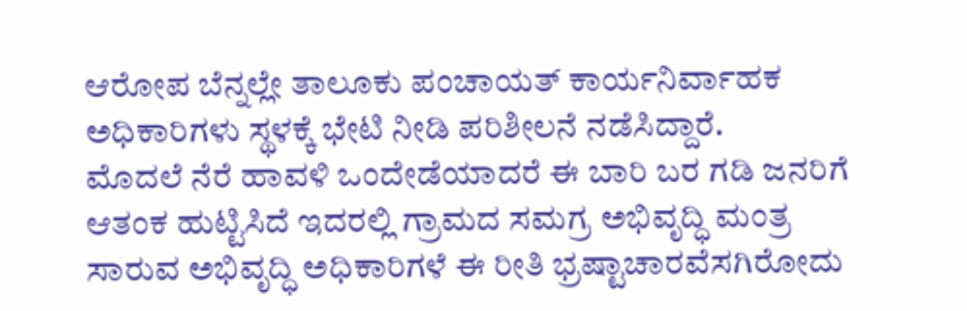ಆರೋಪ ಬೆನ್ನಲ್ಲೇ ತಾಲೂಕು ಪಂಚಾಯತ್ ಕಾರ್ಯನಿರ್ವಾಹಕ ಅಧಿಕಾರಿಗಳು ಸ್ಥಳಕ್ಕೆ ಭೇಟಿ ನೀಡಿ ಪರಿಶೀಲನೆ ನಡೆಸಿದ್ದಾರೆ.
ಮೊದಲೆ ನೆರೆ ಹಾವಳಿ ಒಂದೇಡೆಯಾದರೆ ಈ ಬಾರಿ ಬರ ಗಡಿ ಜನರಿಗೆ ಆತಂಕ ಹುಟ್ಟಿಸಿದೆ ಇದರಲ್ಲಿ ಗ್ರಾಮದ ಸಮಗ್ರ ಅಭಿವೃದ್ಧಿ ಮಂತ್ರ ಸಾರುವ ಅಭಿವೃದ್ಧಿ ಅಧಿಕಾರಿಗಳೆ ಈ ರೀತಿ ಭ್ರಷ್ಟಾಚಾರವೆಸಗಿರೋದು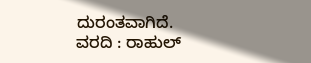ದುರಂತವಾಗಿದೆ.
ವರದಿ : ರಾಹುಲ್